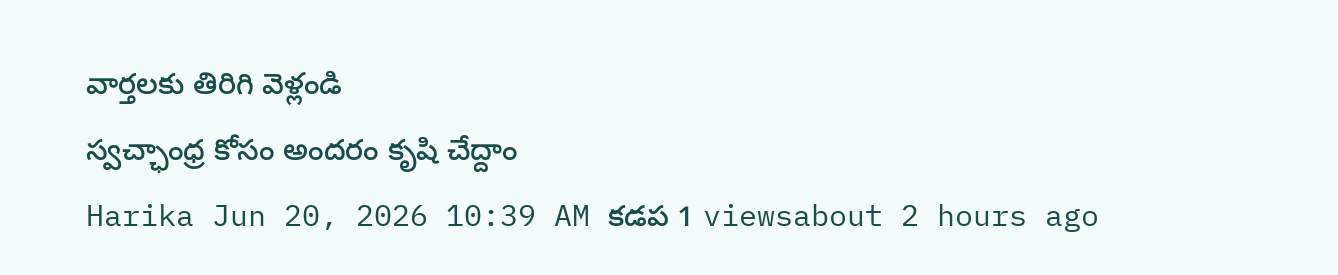వార్తలకు తిరిగి వెళ్లండి
స్వచ్ఛాంధ్ర కోసం అందరం కృషి చేద్దాం
Harika Jun 20, 2026 10:39 AM కడప 1 viewsabout 2 hours ago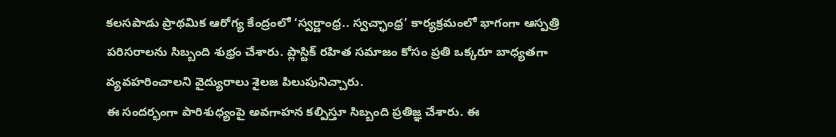కలసపాడు ప్రాథమిక ఆరోగ్య కేంద్రంలో ‘స్వర్ణాంధ్ర.. స్వచ్ఛాంధ్ర’ కార్యక్రమంలో భాగంగా ఆస్పత్రి పరిసరాలను సిబ్బంది శుభ్రం చేశారు. ప్లాస్టిక్ రహిత సమాజం కోసం ప్రతి ఒక్కరూ బాధ్యతగా వ్యవహరించాలని వైద్యురాలు శైలజ పిలుపునిచ్చారు.
ఈ సందర్భంగా పారిశుధ్యంపై అవగాహన కల్పిస్తూ సిబ్బంది ప్రతిజ్ఞ చేశారు. ఈ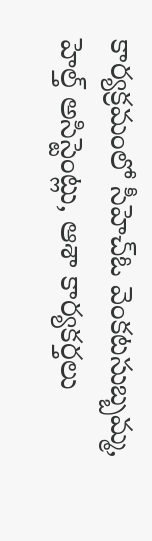కార్యక్రమంలో సీహెచ్ఓ వెంకటసుబ్బమ్మ, హెల్త్ అసిస్టెంట్లు, ఆశా కార్యకర్తలు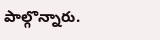పాల్గొన్నారు.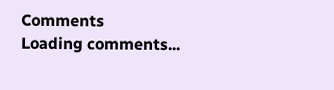Comments
Loading comments...